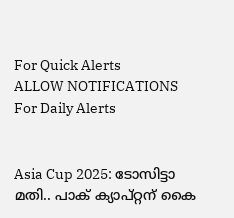For Quick Alerts
ALLOW NOTIFICATIONS
For Daily Alerts


Asia Cup 2025: ടോസിട്ടാ മതി.. പാക് ക്യാപ്റ്റന് കൈ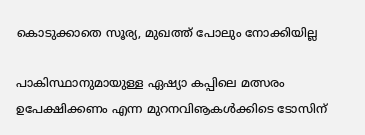കൊടുക്കാതെ സൂര്യ, മുഖത്ത് പോലും നോക്കിയില്ല

പാകിസ്ഥാനുമായുള്ള ഏഷ്യാ കപ്പിലെ മത്സരം ഉപേക്ഷിക്കണം എന്ന മുറനവിൡകള്‍ക്കിടെ ടോസിന്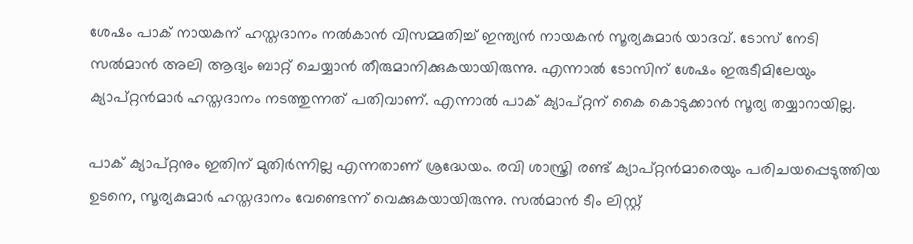ശേഷം പാക് നായകന് ഹസ്തദാനം നല്‍കാന്‍ വിസമ്മതിച്ച് ഇന്ത്യന്‍ നായകന്‍ സൂര്യകുമാര്‍ യാദവ്. ടോസ് നേടി സല്‍മാന്‍ അലി ആദ്യം ബാറ്റ് ചെയ്യാന്‍ തീരുമാനിക്കുകയായിരുന്നു. എന്നാല്‍ ടോസിന് ശേഷം ഇരുടീമിലേയും ക്യാപ്റ്റന്‍മാര്‍ ഹസ്തദാനം നടത്തുന്നത് പതിവാണ്. എന്നാല്‍ പാക് ക്യാപ്റ്റന് കൈ കൊടുക്കാന്‍ സൂര്യ തയ്യാറായില്ല.

പാക് ക്യാപ്റ്റനും ഇതിന് മുതിര്‍ന്നില്ല എന്നതാണ് ശ്രദ്ധേയം. രവി ശാസ്ത്രി രണ്ട് ക്യാപ്റ്റന്‍മാരെയും പരിചയപ്പെടുത്തിയ ഉടനെ, സൂര്യകുമാര്‍ ഹസ്തദാനം വേണ്ടെന്ന് വെക്കുകയായിരുന്നു. സല്‍മാന്‍ ടീം ലിസ്റ്റ്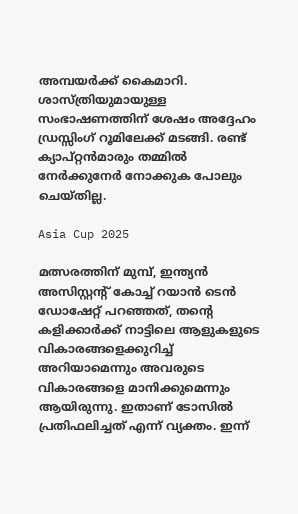അമ്പയര്‍ക്ക് കൈമാറി. ശാസ്ത്രിയുമായുള്ള സംഭാഷണത്തിന് ശേഷം അദ്ദേഹം ഡ്രസ്സിംഗ് റൂമിലേക്ക് മടങ്ങി. രണ്ട് ക്യാപ്റ്റന്‍മാരും തമ്മില്‍ നേര്‍ക്കുനേര്‍ നോക്കുക പോലും ചെയ്തില്ല.

Asia Cup 2025

മത്സരത്തിന് മുമ്പ്, ഇന്ത്യന്‍ അസിസ്റ്റന്റ് കോച്ച് റയാന്‍ ടെന്‍ ഡോഷേറ്റ് പറഞ്ഞത്, തന്റെ കളിക്കാര്‍ക്ക് നാട്ടിലെ ആളുകളുടെ വികാരങ്ങളെക്കുറിച്ച് അറിയാമെന്നും അവരുടെ വികാരങ്ങളെ മാനിക്കുമെന്നും ആയിരുന്നു. ഇതാണ് ടോസില്‍ പ്രതിഫലിച്ചത് എന്ന് വ്യക്തം. ഇന്ന്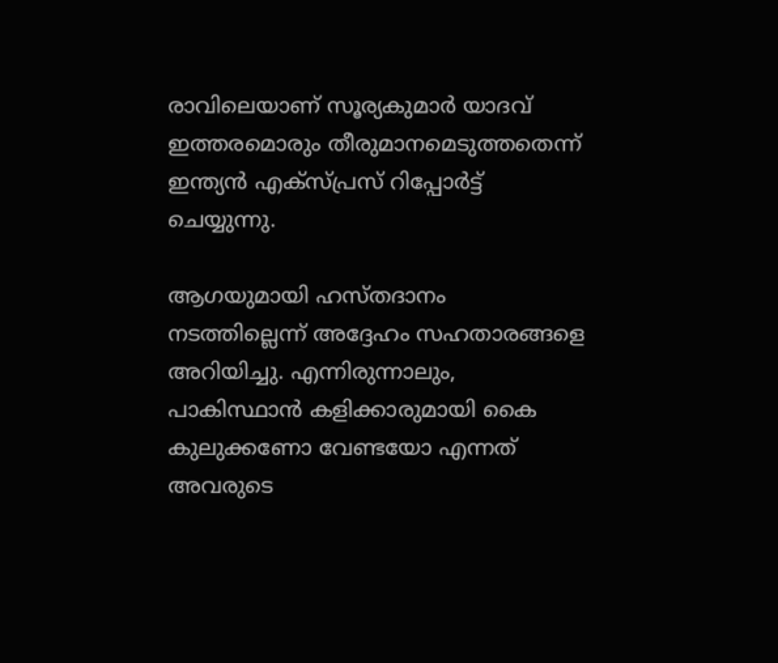രാവിലെയാണ് സൂര്യകുമാര്‍ യാദവ് ഇത്തരമൊരും തീരുമാനമെടുത്തതെന്ന് ഇന്ത്യന്‍ എക്‌സ്പ്രസ് റിപ്പോര്‍ട്ട് ചെയ്യുന്നു.

ആഗയുമായി ഹസ്തദാനം നടത്തില്ലെന്ന് അദ്ദേഹം സഹതാരങ്ങളെ അറിയിച്ചു. എന്നിരുന്നാലും, പാകിസ്ഥാന്‍ കളിക്കാരുമായി കൈ കുലുക്കണോ വേണ്ടയോ എന്നത് അവരുടെ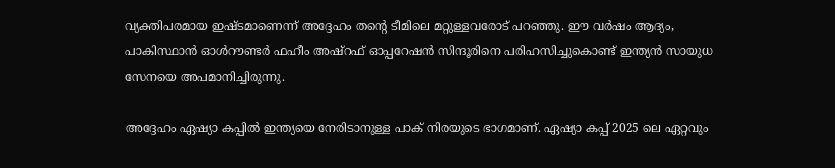വ്യക്തിപരമായ ഇഷ്ടമാണെന്ന് അദ്ദേഹം തന്റെ ടീമിലെ മറ്റുള്ളവരോട് പറഞ്ഞു. ഈ വര്‍ഷം ആദ്യം, പാകിസ്ഥാന്‍ ഓള്‍റൗണ്ടര്‍ ഫഹീം അഷ്റഫ് ഓപ്പറേഷന്‍ സിന്ദൂരിനെ പരിഹസിച്ചുകൊണ്ട് ഇന്ത്യന്‍ സായുധ സേനയെ അപമാനിച്ചിരുന്നു.

അദ്ദേഹം ഏഷ്യാ കപ്പില്‍ ഇന്ത്യയെ നേരിടാനുള്ള പാക് നിരയുടെ ഭാഗമാണ്. ഏഷ്യാ കപ്പ് 2025 ലെ ഏറ്റവും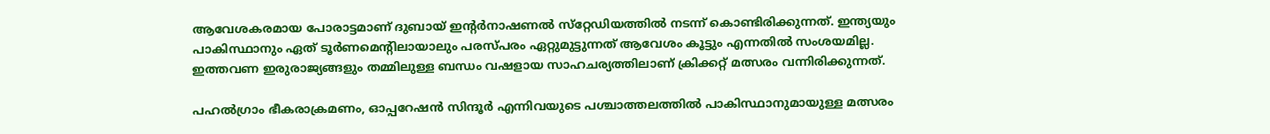ആവേശകരമായ പോരാട്ടമാണ് ദുബായ് ഇന്റര്‍നാഷണല്‍ സ്‌റ്റേഡിയത്തില്‍ നടന്ന് കൊണ്ടിരിക്കുന്നത്. ഇന്ത്യയും പാകിസ്ഥാനും ഏത് ടൂര്‍ണമെന്റിലായാലും പരസ്പരം ഏറ്റുമുട്ടുന്നത് ആവേശം കൂട്ടും എന്നതില്‍ സംശയമില്ല. ഇത്തവണ ഇരുരാജ്യങ്ങളും തമ്മിലുള്ള ബന്ധം വഷളായ സാഹചര്യത്തിലാണ് ക്രിക്കറ്റ് മത്സരം വന്നിരിക്കുന്നത്.

പഹല്‍ഗ്രാം ഭീകരാക്രമണം, ഓപ്പറേഷന്‍ സിന്ദൂര്‍ എന്നിവയുടെ പശ്ചാത്തലത്തില്‍ പാകിസ്ഥാനുമായുള്ള മത്സരം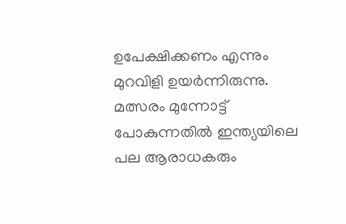ഉപേക്ഷിക്കണം എന്നും മുറവിളി ഉയര്‍ന്നിരുന്നു. മത്സരം മുന്നോട്ട് പോകുന്നതില്‍ ഇന്ത്യയിലെ പല ആരാധകരും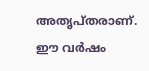അതൃപ്തരാണ്. ഈ വര്‍ഷം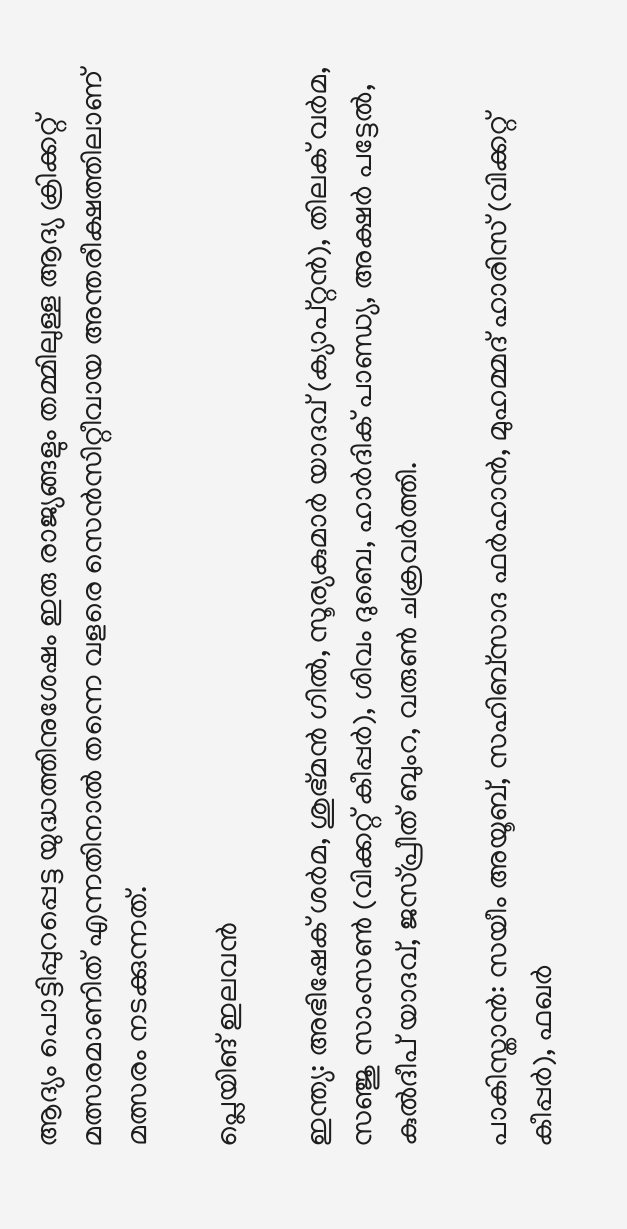ആദ്യം പൊട്ടിപ്പുറപ്പെട്ട യുദ്ധത്തിനുശേഷം ഇരു രാജ്യങ്ങളും തമ്മിലുള്ള ആദ്യ ക്രിക്കറ്റ് മത്സരമാണിത് എന്നതിനാല്‍ തന്നെ വളരെ സെന്‍സിറ്റീവായ അന്തരീക്ഷത്തിലാണ് മത്സരം നടക്കുന്നത്.

പ്ലെയിങ് ഇലവന്‍

ഇന്ത്യ: അഭിഷേക് ശര്‍മ, ശുഭ്മന്‍ ഗില്‍, സൂര്യകുമാര്‍ യാദവ് (ക്യാപ്റ്റന്‍), തിലക് വര്‍മ, സഞ്ജു സാംസണ്‍ (വിക്കറ്റ് കീപ്പര്‍), ശിവം ദുബെ, ഹാര്‍ദിക് പാണ്ഡ്യ, അക്ഷര്‍ പട്ടേല്‍, കുല്‍ദീപ് യാദവ്, ജസ്പ്രീത് ബുംറ, വരുണ്‍ ചക്രവര്‍ത്തി.

പാകിസ്താന്‍: സയീം അയൂബ്, സഹിബ്സാദ ഫര്‍ഹാന്‍, മുഹമ്മദ് ഹാരിസ് (വിക്കറ്റ് കീപ്പര്‍), ഫഖര്‍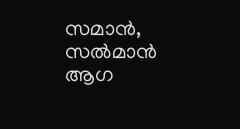സമാന്‍, സല്‍മാന്‍ ആഗ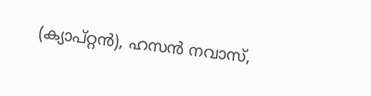(ക്യാപ്റ്റന്‍), ഹസന്‍ നവാസ്,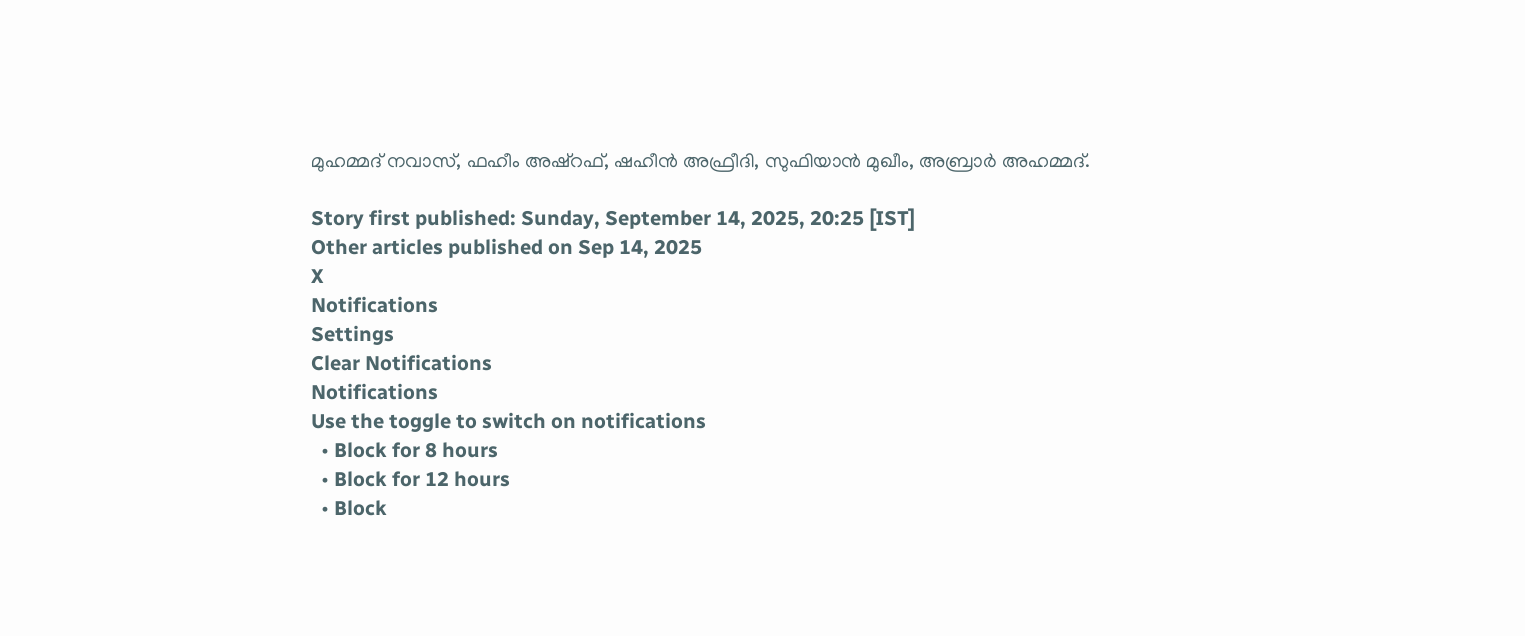മുഹമ്മദ് നവാസ്, ഫഹീം അഷ്റഫ്, ഷഹീന്‍ അഫ്രീദി, സുഫിയാന്‍ മുഖീം, അബ്രാര്‍ അഹമ്മദ്.

Story first published: Sunday, September 14, 2025, 20:25 [IST]
Other articles published on Sep 14, 2025
X
Notifications
Settings
Clear Notifications
Notifications
Use the toggle to switch on notifications
  • Block for 8 hours
  • Block for 12 hours
  • Block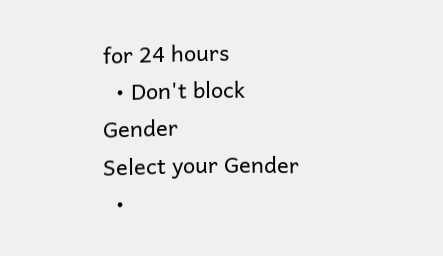for 24 hours
  • Don't block
Gender
Select your Gender
  •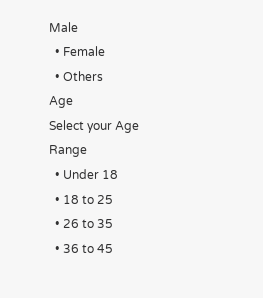Male
  • Female
  • Others
Age
Select your Age Range
  • Under 18
  • 18 to 25
  • 26 to 35
  • 36 to 45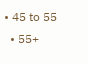• 45 to 55
  • 55+